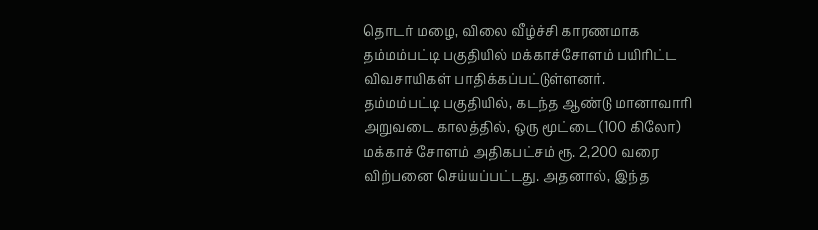தொடர் மழை, விலை வீழ்ச்சி காரணமாக தம்மம்பட்டி பகுதியில் மக்காச்சோளம் பயிரிட்ட விவசாயிகள் பாதிக்கப்பட்டுள்ளனர்.
தம்மம்பட்டி பகுதியில், கடந்த ஆண்டு மானாவாரி அறுவடை காலத்தில், ஒரு மூட்டை (100 கிலோ) மக்காச் சோளம் அதிகபட்சம் ரூ. 2,200 வரை விற்பனை செய்யப்பட்டது. அதனால், இந்த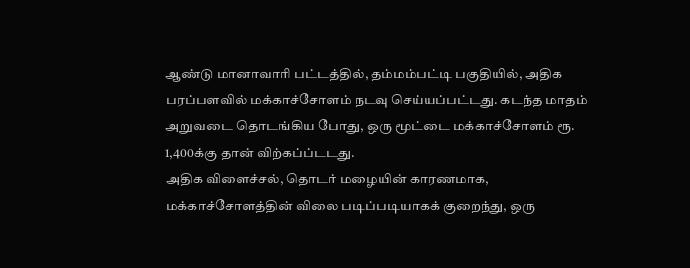ஆண்டு மானாவாரி பட்டத்தில், தம்மம்பட்டி பகுதியில், அதிக பரப்பளவில் மக்காச்சோளம் நடவு செய்யப்பட்டது. கடந்த மாதம் அறுவடை தொடங்கிய போது, ஒரு மூட்டை மக்காச்சோளம் ரூ. 1,400க்கு தான் விற்கப்ப்டடது.
அதிக விளைச்சல், தொடர் மழையின் காரணமாக, மக்காச்சோளத்தின் விலை படிப்படியாகக் குறைந்து, ஒரு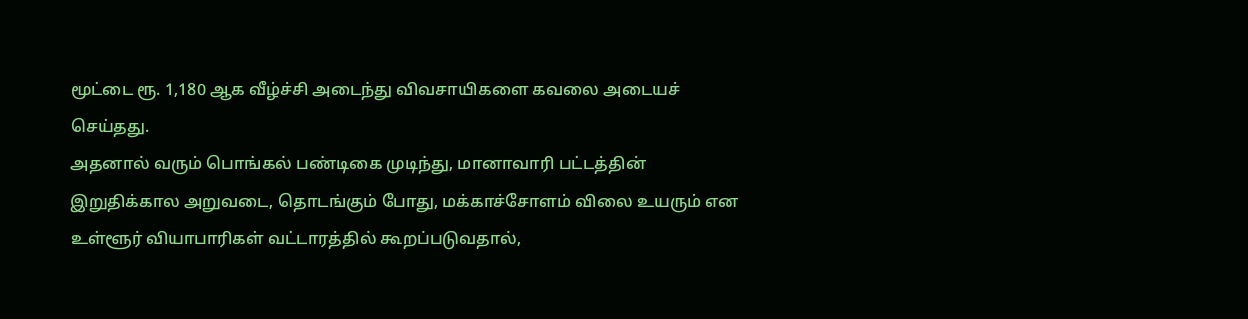மூட்டை ரூ. 1,180 ஆக வீழ்ச்சி அடைந்து விவசாயிகளை கவலை அடையச் செய்தது.
அதனால் வரும் பொங்கல் பண்டிகை முடிந்து, மானாவாரி பட்டத்தின் இறுதிக்கால அறுவடை, தொடங்கும் போது, மக்காச்சோளம் விலை உயரும் என உள்ளூர் வியாபாரிகள் வட்டாரத்தில் கூறப்படுவதால்,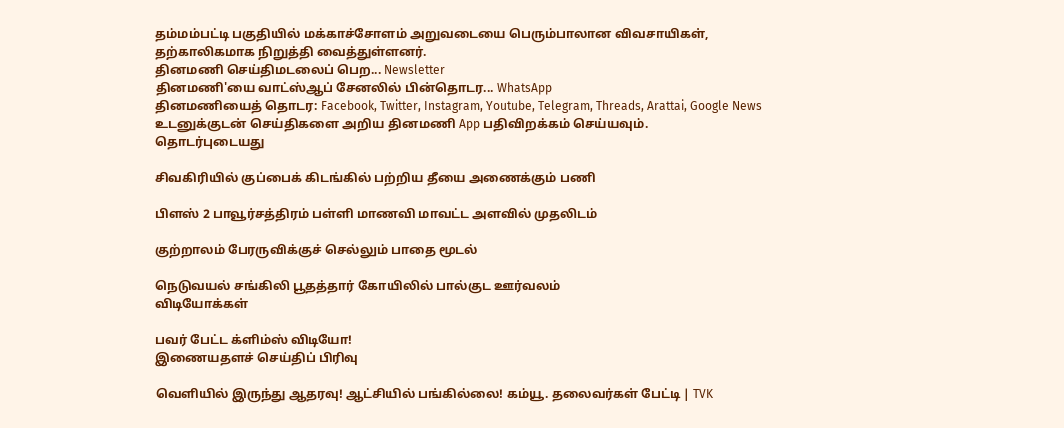தம்மம்பட்டி பகுதியில் மக்காச்சோளம் அறுவடையை பெரும்பாலான விவசாயிகள், தற்காலிகமாக நிறுத்தி வைத்துள்ளனர்.
தினமணி செய்திமடலைப் பெற... Newsletter
தினமணி'யை வாட்ஸ்ஆப் சேனலில் பின்தொடர... WhatsApp
தினமணியைத் தொடர: Facebook, Twitter, Instagram, Youtube, Telegram, Threads, Arattai, Google News
உடனுக்குடன் செய்திகளை அறிய தினமணி App பதிவிறக்கம் செய்யவும்.
தொடர்புடையது

சிவகிரியில் குப்பைக் கிடங்கில் பற்றிய தீயை அணைக்கும் பணி

பிளஸ் 2 பாவூர்சத்திரம் பள்ளி மாணவி மாவட்ட அளவில் முதலிடம்

குற்றாலம் பேரருவிக்குச் செல்லும் பாதை மூடல்

நெடுவயல் சங்கிலி பூதத்தார் கோயிலில் பால்குட ஊர்வலம்
விடியோக்கள்

பவர் பேட்ட க்ளிம்ஸ் விடியோ!
இணையதளச் செய்திப் பிரிவு

வெளியில் இருந்து ஆதரவு! ஆட்சியில் பங்கில்லை! கம்யூ. தலைவர்கள் பேட்டி | TVK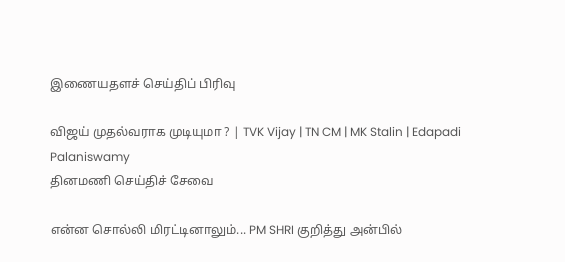இணையதளச் செய்திப் பிரிவு

விஜய் முதல்வராக முடியுமா ? | TVK Vijay | TN CM | MK Stalin | Edapadi Palaniswamy
தினமணி செய்திச் சேவை

என்ன சொல்லி மிரட்டினாலும்... PM SHRI குறித்து அன்பில்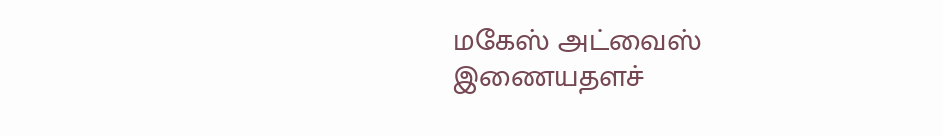மகேஸ் அட்வைஸ்
இணையதளச்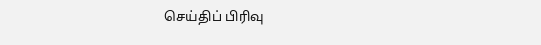செய்திப் பிரிவு